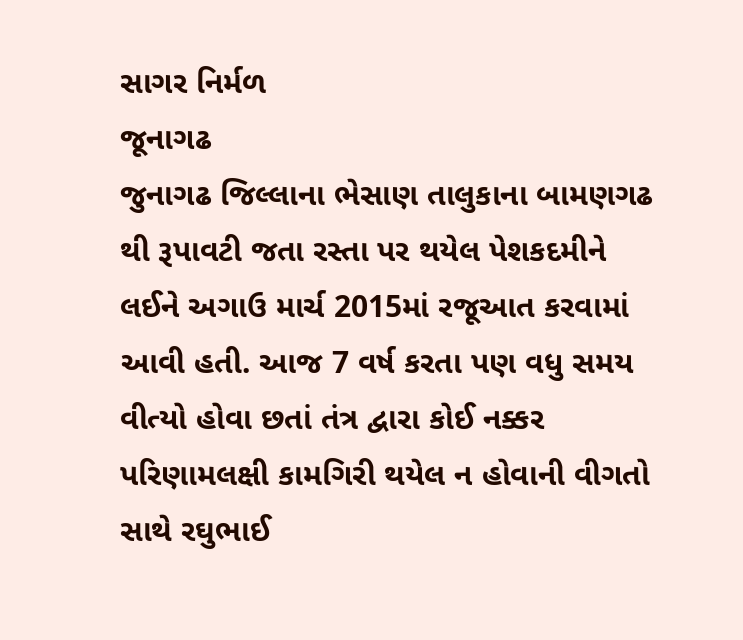સાગર નિર્મળ
જૂનાગઢ
જુનાગઢ જિલ્લાના ભેસાણ તાલુકાના બામણગઢ થી રૂપાવટી જતા રસ્તા પર થયેલ પેશકદમીને લઈને અગાઉ માર્ચ 2015માં રજૂઆત કરવામાં આવી હતી. આજ 7 વર્ષ કરતા પણ વધુ સમય વીત્યો હોવા છતાં તંત્ર દ્વારા કોઈ નક્કર પરિણામલક્ષી કામગિરી થયેલ ન હોવાની વીગતો સાથે રઘુભાઈ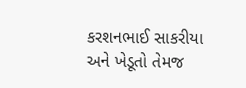કરશનભાઈ સાકરીયા અને ખેડૂતો તેમજ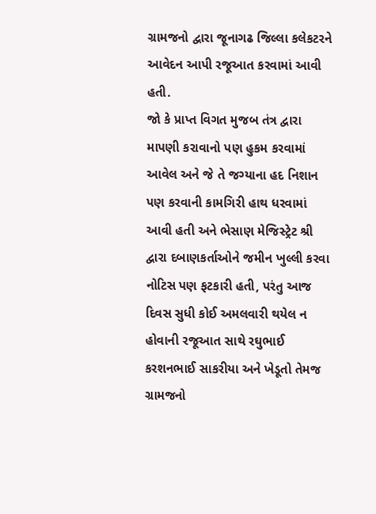ગ્રામજનો દ્વારા જૂનાગઢ જિલ્લા કલેકટરને આવેદન આપી રજૂઆત કરવામાં આવી હતી.
જો કે પ્રાપ્ત વિગત મુજબ તંત્ર દ્વારા માપણી કરાવાનો પણ હુકમ કરવામાં આવેલ અને જે તે જગ્યાના હદ નિશાન પણ કરવાની કામગિરી હાથ ધરવામાં આવી હતી અને ભેસાણ મેજિસ્ટ્રેટ શ્રી દ્વારા દબાણકર્તાઓને જમીન ખુલ્લી કરવા નોટિસ પણ ફટકારી હતી, પરંતુ આજ દિવસ સુધી કોઈ અમલવારી થયેલ ન હોવાની રજૂઆત સાથે રઘુભાઈ કરશનભાઈ સાકરીયા અને ખેડૂતો તેમજ ગ્રામજનો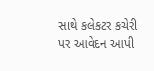સાથે કલેકટર કચેરી પર આવેદન આપી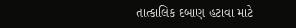તાત્કાલિક દબાણ હટાવા માટે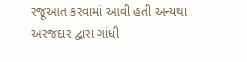રજૂઆત કરવામાં આવી હતી અન્યથા અરજદાર દ્વારા ગાંધી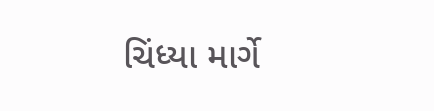ચિંધ્યા માર્ગે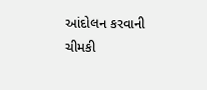આંદોલન કરવાની ચીમકી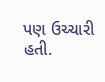પણ ઉચ્ચારી હતી.